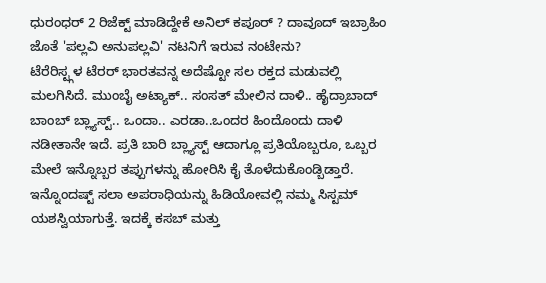ಧುರಂಧರ್ 2 ರಿಜೆಕ್ಟ್ ಮಾಡಿದ್ದೇಕೆ ಅನಿಲ್ ಕಪೂರ್ ? ದಾವೂದ್ ಇಬ್ರಾಹಿಂ ಜೊತೆ 'ಪಲ್ಲವಿ ಅನುಪಲ್ಲವಿ' ನಟನಿಗೆ ಇರುವ ನಂಟೇನು?
ಟೆರೆರಿಸ್ಟ್ಗಳ ಟೆರರ್ ಭಾರತವನ್ನ ಅದೆಷ್ಟೋ ಸಲ ರಕ್ತದ ಮಡುವಲ್ಲಿ ಮಲಗಿಸಿದೆ. ಮುಂಬೈ ಅಟ್ಯಾಕ್.. ಸಂಸತ್ ಮೇಲಿನ ದಾಳಿ.. ಹೈದ್ರಾಬಾದ್ ಬಾಂಬ್ ಬ್ಲ್ಯಾಸ್ಟ್.. ಒಂದಾ.. ಎರಡಾ..ಒಂದರ ಹಿಂದೊಂದು ದಾಳಿ ನಡೀತಾನೇ ಇದೆ. ಪ್ರತಿ ಬಾರಿ ಬ್ಲ್ಯಾಸ್ಟ್ ಆದಾಗ್ಲೂ ಪ್ರತಿಯೊಬ್ಬರೂ, ಒಬ್ಬರ ಮೇಲೆ ಇನ್ನೊಬ್ಬರ ತಪ್ಪುಗಳನ್ನು ಹೋರಿಸಿ ಕೈ ತೊಳೆದುಕೊಂಡ್ಬಿಡ್ತಾರೆ.
ಇನ್ನೊಂದಷ್ಟ್ ಸಲಾ ಅಪರಾಧಿಯನ್ನು ಹಿಡಿಯೋವಲ್ಲಿ ನಮ್ಮ ಸಿಸ್ಟಮ್ ಯಶಸ್ವಿಯಾಗುತ್ತೆ. ಇದಕ್ಕೆ ಕಸಬ್ ಮತ್ತು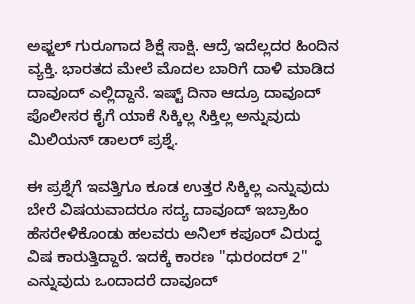ಅಫ್ಜಲ್ ಗುರೂಗಾದ ಶಿಕ್ಷೆ ಸಾಕ್ಷಿ. ಆದ್ರೆ ಇದೆಲ್ಲದರ ಹಿಂದಿನ ವ್ಯಕ್ತಿ. ಭಾರತದ ಮೇಲೆ ಮೊದಲ ಬಾರಿಗೆ ದಾಳಿ ಮಾಡಿದ ದಾವೂದ್ ಎಲ್ಲಿದ್ದಾನೆ. ಇಷ್ಟ್ ದಿನಾ ಆದ್ರೂ ದಾವೂದ್ ಪೊಲೀಸರ ಕೈಗೆ ಯಾಕೆ ಸಿಕ್ಕಿಲ್ಲ ಸಿಕ್ತಿಲ್ಲ ಅನ್ನುವುದು ಮಿಲಿಯನ್ ಡಾಲರ್ ಪ್ರಶ್ನೆ.

ಈ ಪ್ರಶ್ನೆಗೆ ಇವತ್ತಿಗೂ ಕೂಡ ಉತ್ತರ ಸಿಕ್ಕಿಲ್ಲ ಎನ್ನುವುದು ಬೇರೆ ವಿಷಯವಾದರೂ ಸದ್ಯ ದಾವೂದ್ ಇಬ್ರಾಹಿಂ ಹೆಸರೇಳಿಕೊಂಡು ಹಲವರು ಅನಿಲ್ ಕಪೂರ್ ವಿರುದ್ಧ ವಿಷ ಕಾರುತ್ತಿದ್ದಾರೆ. ಇದಕ್ಕೆ ಕಾರಣ ''ಧುರಂದರ್ 2'' ಎನ್ನುವುದು ಒಂದಾದರೆ ದಾವೂದ್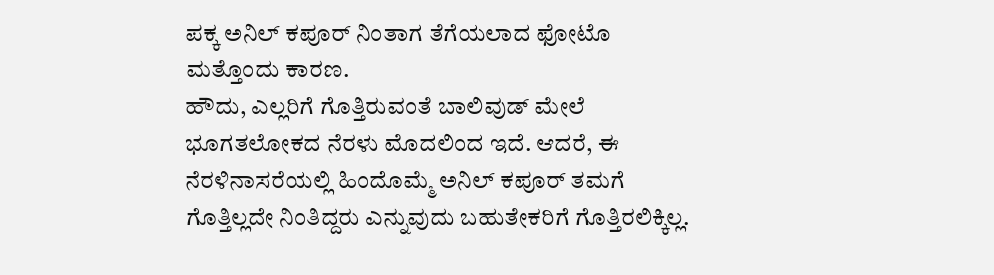ಪಕ್ಕ ಅನಿಲ್ ಕಪೂರ್ ನಿಂತಾಗ ತೆಗೆಯಲಾದ ಫೋಟೊ ಮತ್ತೊಂದು ಕಾರಣ.
ಹೌದು, ಎಲ್ಲರಿಗೆ ಗೊತ್ತಿರುವಂತೆ ಬಾಲಿವುಡ್ ಮೇಲೆ ಭೂಗತಲೋಕದ ನೆರಳು ಮೊದಲಿಂದ ಇದೆ. ಆದರೆ, ಈ ನೆರಳಿನಾಸರೆಯಲ್ಲಿ ಹಿಂದೊಮ್ಮೆ ಅನಿಲ್ ಕಪೂರ್ ತಮಗೆ ಗೊತ್ತಿಲ್ಲದೇ ನಿಂತಿದ್ದರು ಎನ್ನುವುದು ಬಹುತೇಕರಿಗೆ ಗೊತ್ತಿರಲಿಕ್ಕಿಲ್ಲ.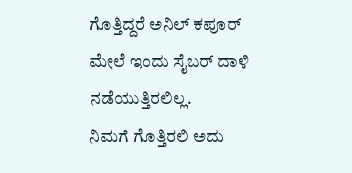ಗೊತ್ತಿದ್ದರೆ ಅನಿಲ್ ಕಪೂರ್ ಮೇಲೆ ಇಂದು ಸೈಬರ್ ದಾಳಿ ನಡೆಯುತ್ತಿರಲಿಲ್ಲ.
ನಿಮಗೆ ಗೊತ್ತಿರಲಿ ಅದು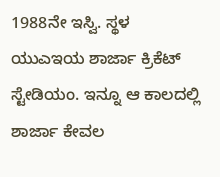1988ನೇ ಇಸ್ವಿ. ಸ್ಥಳ ಯುಎಇಯ ಶಾರ್ಜಾ ಕ್ರಿಕೆಟ್ ಸ್ಟೇಡಿಯಂ. ಇನ್ನೂ ಆ ಕಾಲದಲ್ಲಿ ಶಾರ್ಜಾ ಕೇವಲ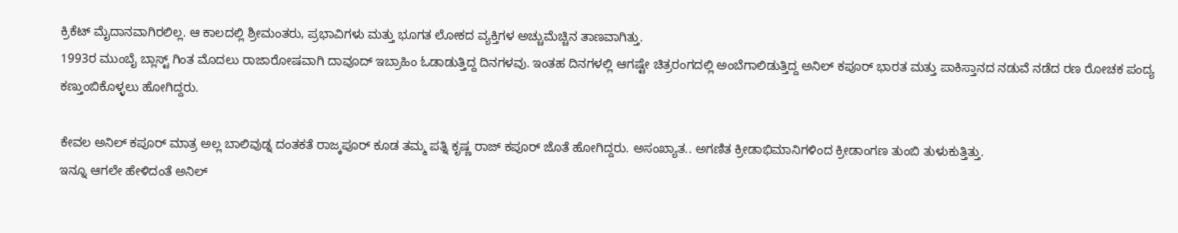ಕ್ರಿಕೆಟ್ ಮೈದಾನವಾಗಿರಲಿಲ್ಲ. ಆ ಕಾಲದಲ್ಲಿ ಶ್ರೀಮಂತರು, ಪ್ರಭಾವಿಗಳು ಮತ್ತು ಭೂಗತ ಲೋಕದ ವ್ಯಕ್ತಿಗಳ ಅಚ್ಚುಮೆಚ್ಚಿನ ತಾಣವಾಗಿತ್ತು.
1993ರ ಮುಂಬೈ ಬ್ಲಾಸ್ಟ್ ಗಿಂತ ಮೊದಲು ರಾಜಾರೋಷವಾಗಿ ದಾವೂದ್ ಇಬ್ರಾಹಿಂ ಓಡಾಡುತ್ತಿದ್ದ ದಿನಗಳವು. ಇಂತಹ ದಿನಗಳಲ್ಲಿ ಆಗಷ್ಟೇ ಚಿತ್ರರಂಗದಲ್ಲಿ ಅಂಬೆಗಾಲಿಡುತ್ತಿದ್ದ ಅನಿಲ್ ಕಪೂರ್ ಭಾರತ ಮತ್ತು ಪಾಕಿಸ್ತಾನದ ನಡುವೆ ನಡೆದ ರಣ ರೋಚಕ ಪಂದ್ಯ ಕಣ್ತುಂಬಿಕೊಳ್ಳಲು ಹೋಗಿದ್ದರು.

ಕೇವಲ ಅನಿಲ್ ಕಪೂರ್ ಮಾತ್ರ ಅಲ್ಲ ಬಾಲಿವುಡ್ನ ದಂತಕತೆ ರಾಜ್ಕಪೂರ್ ಕೂಡ ತಮ್ಮ ಪತ್ನಿ ಕೃಷ್ಣ ರಾಜ್ ಕಪೂರ್ ಜೊತೆ ಹೋಗಿದ್ದರು. ಅಸಂಖ್ಯಾತ.. ಅಗಣಿತ ಕ್ರೀಡಾಭಿಮಾನಿಗಳಿಂದ ಕ್ರೀಡಾಂಗಣ ತುಂಬಿ ತುಳುಕುತ್ತಿತ್ತು.
ಇನ್ನೂ ಆಗಲೇ ಹೇಳಿದಂತೆ ಅನಿಲ್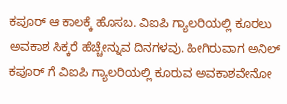ಕಪೂರ್ ಆ ಕಾಲಕ್ಕೆ ಹೊಸಬ. ವಿಐಪಿ ಗ್ಯಾಲರಿಯಲ್ಲಿ ಕೂರಲು ಅವಕಾಶ ಸಿಕ್ಕರೆ ಹೆಚ್ಚೇನ್ನುವ ದಿನಗಳವು. ಹೀಗಿರುವಾಗ ಅನಿಲ್ ಕಪೂರ್ ಗೆ ವಿಐಪಿ ಗ್ಯಾಲರಿಯಲ್ಲಿ ಕೂರುವ ಅವಕಾಶವೇನೋ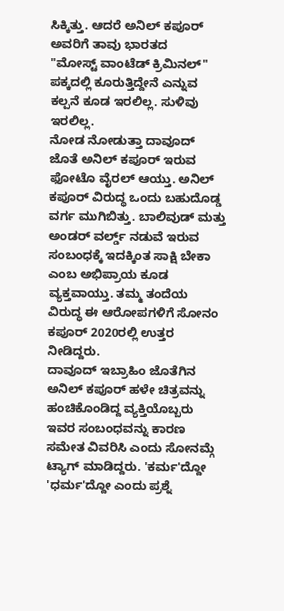ಸಿಕ್ಕಿತ್ತು. ಆದರೆ ಅನಿಲ್ ಕಪೂರ್ ಅವರಿಗೆ ತಾವು ಭಾರತದ
"ಮೋಸ್ಟ್ ವಾಂಟೆಡ್ ಕ್ರಿಮಿನಲ್" ಪಕ್ಕದಲ್ಲಿ ಕೂರುತ್ತಿದ್ದೇನೆ ಎನ್ನುವ ಕಲ್ಪನೆ ಕೂಡ ಇರಲಿಲ್ಲ. ಸುಳಿವು ಇರಲಿಲ್ಲ.
ನೋಡ ನೋಡುತ್ತಾ ದಾವೂದ್ ಜೊತೆ ಅನಿಲ್ ಕಪೂರ್ ಇರುವ ಫೋಟೊ ವೈರಲ್ ಆಯ್ತು. ಅನಿಲ್ ಕಪೂರ್ ವಿರುದ್ಧ ಒಂದು ಬಹುದೊಡ್ಡ ವರ್ಗ ಮುಗಿಬಿತ್ತು. ಬಾಲಿವುಡ್ ಮತ್ತು ಅಂಡರ್ ವರ್ಲ್ಡ್ ನಡುವೆ ಇರುವ ಸಂಬಂಧಕ್ಕೆ ಇದಕ್ಕಿಂತ ಸಾಕ್ಷಿ ಬೇಕಾ ಎಂಬ ಅಭಿಪ್ರಾಯ ಕೂಡ ವ್ಯಕ್ತವಾಯ್ತು. ತಮ್ಮ ತಂದೆಯ ವಿರುದ್ಧ ಈ ಆರೋಪಗಳಿಗೆ ಸೋನಂ ಕಪೂರ್ 2020ರಲ್ಲಿ ಉತ್ತರ ನೀಡಿದ್ದರು.
ದಾವೂದ್ ಇಬ್ರಾಹಿಂ ಜೊತೆಗಿನ ಅನಿಲ್ ಕಪೂರ್ ಹಳೇ ಚಿತ್ರವನ್ನು ಹಂಚಿಕೊಂಡಿದ್ದ ವ್ಯಕ್ತಿಯೊಬ್ಬರು ಇವರ ಸಂಬಂಧವನ್ನು ಕಾರಣ ಸಮೇತ ವಿವರಿಸಿ ಎಂದು ಸೋನಮ್ಗೆ ಟ್ಯಾಗ್ ಮಾಡಿದ್ದರು. 'ಕರ್ಮ'ದ್ದೋ 'ಧರ್ಮ'ದ್ದೋ ಎಂದು ಪ್ರಶ್ನೆ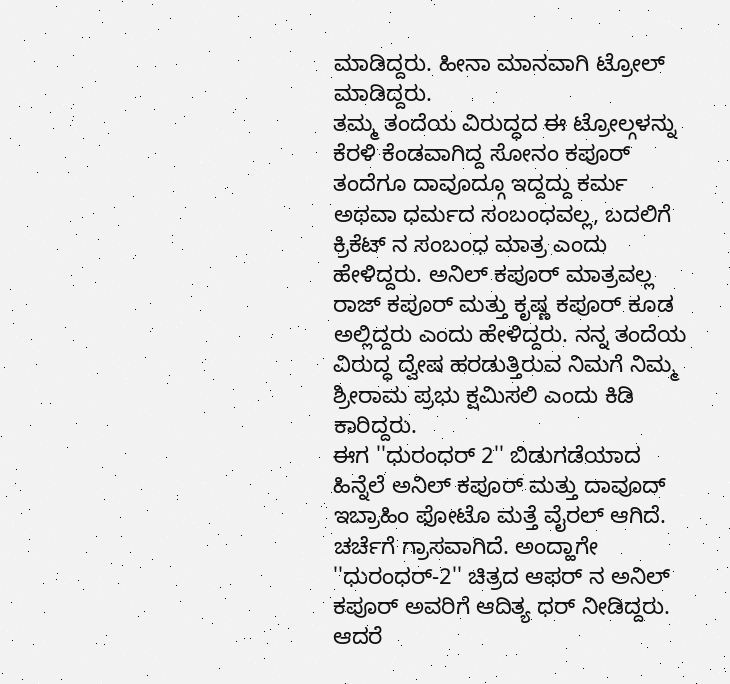ಮಾಡಿದ್ದರು. ಹೀನಾ ಮಾನವಾಗಿ ಟ್ರೋಲ್ ಮಾಡಿದ್ದರು.
ತಮ್ಮ ತಂದೆಯ ವಿರುದ್ಧದ ಈ ಟ್ರೋಲ್ಗಳನ್ನು ಕೆರಳಿ ಕೆಂಡವಾಗಿದ್ದ ಸೋನಂ ಕಪೂರ್ ತಂದೆಗೂ ದಾವೂದ್ಗೂ ಇದ್ದದ್ದು ಕರ್ಮ ಅಥವಾ ಧರ್ಮದ ಸಂಬಂಧವಲ್ಲ, ಬದಲಿಗೆ ಕ್ರಿಕೆಟ್ ನ ಸಂಬಂಧ ಮಾತ್ರ ಎಂದು ಹೇಳಿದ್ದರು. ಅನಿಲ್ ಕಪೂರ್ ಮಾತ್ರವಲ್ಲ ರಾಜ್ ಕಪೂರ್ ಮತ್ತು ಕೃಷ್ಣ ಕಪೂರ್ ಕೂಡ ಅಲ್ಲಿದ್ದರು ಎಂದು ಹೇಳಿದ್ದರು. ನನ್ನ ತಂದೆಯ ವಿರುದ್ಧ ದ್ವೇಷ ಹರಡುತ್ತಿರುವ ನಿಮಗೆ ನಿಮ್ಮ ಶ್ರೀರಾಮ ಪ್ರಭು ಕ್ಷಮಿಸಲಿ ಎಂದು ಕಿಡಿ ಕಾರಿದ್ದರು.
ಈಗ ''ಧುರಂಧರ್ 2'' ಬಿಡುಗಡೆಯಾದ ಹಿನ್ನೆಲೆ ಅನಿಲ್ ಕಪೂರ್ ಮತ್ತು ದಾವೂದ್ ಇಬ್ರಾಹಿಂ ಫೋಟೊ ಮತ್ತೆ ವೈರಲ್ ಆಗಿದೆ. ಚರ್ಚೆಗೆ ಗ್ರಾಸವಾಗಿದೆ. ಅಂದ್ಹಾಗೇ ''ಧುರಂಧರ್-2'' ಚಿತ್ರದ ಆಫರ್ ನ ಅನಿಲ್ ಕಪೂರ್ ಅವರಿಗೆ ಆದಿತ್ಯ ಧರ್ ನೀಡಿದ್ದರು. ಆದರೆ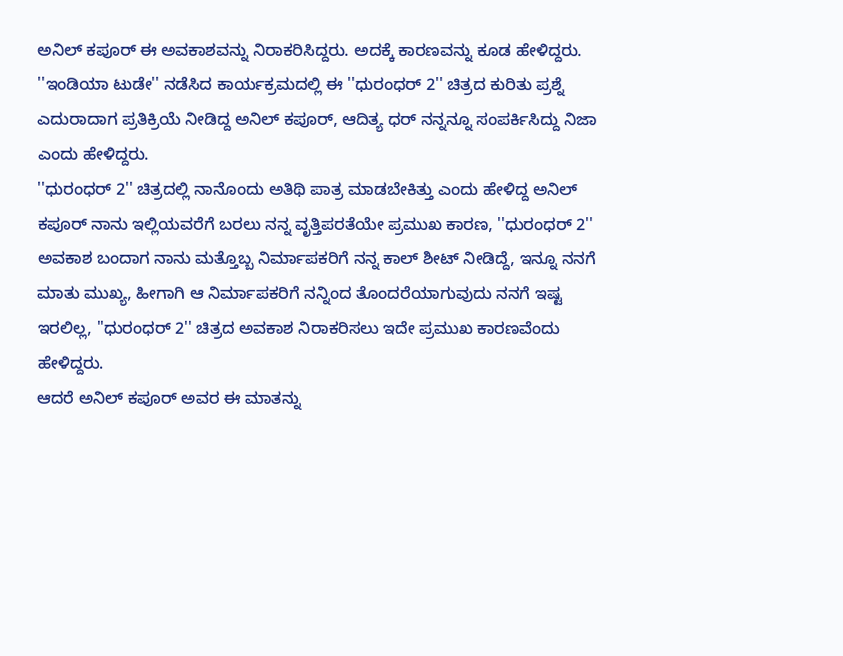ಅನಿಲ್ ಕಪೂರ್ ಈ ಅವಕಾಶವನ್ನು ನಿರಾಕರಿಸಿದ್ದರು. ಅದಕ್ಕೆ ಕಾರಣವನ್ನು ಕೂಡ ಹೇಳಿದ್ದರು.
''ಇಂಡಿಯಾ ಟುಡೇ'' ನಡೆಸಿದ ಕಾರ್ಯಕ್ರಮದಲ್ಲಿ ಈ ''ಧುರಂಧರ್ 2'' ಚಿತ್ರದ ಕುರಿತು ಪ್ರಶ್ನೆ ಎದುರಾದಾಗ ಪ್ರತಿಕ್ರಿಯೆ ನೀಡಿದ್ದ ಅನಿಲ್ ಕಪೂರ್, ಆದಿತ್ಯ ಧರ್ ನನ್ನನ್ನೂ ಸಂಪರ್ಕಿಸಿದ್ದು ನಿಜಾ ಎಂದು ಹೇಳಿದ್ದರು.
''ಧುರಂಧರ್ 2'' ಚಿತ್ರದಲ್ಲಿ ನಾನೊಂದು ಅತಿಥಿ ಪಾತ್ರ ಮಾಡಬೇಕಿತ್ತು ಎಂದು ಹೇಳಿದ್ದ ಅನಿಲ್ ಕಪೂರ್ ನಾನು ಇಲ್ಲಿಯವರೆಗೆ ಬರಲು ನನ್ನ ವೃತ್ತಿಪರತೆಯೇ ಪ್ರಮುಖ ಕಾರಣ, ''ಧುರಂಧರ್ 2'' ಅವಕಾಶ ಬಂದಾಗ ನಾನು ಮತ್ತೊಬ್ಬ ನಿರ್ಮಾಪಕರಿಗೆ ನನ್ನ ಕಾಲ್ ಶೀಟ್ ನೀಡಿದ್ದೆ, ಇನ್ನೂ ನನಗೆ ಮಾತು ಮುಖ್ಯ, ಹೀಗಾಗಿ ಆ ನಿರ್ಮಾಪಕರಿಗೆ ನನ್ನಿಂದ ತೊಂದರೆಯಾಗುವುದು ನನಗೆ ಇಷ್ಟ ಇರಲಿಲ್ಲ, ''ಧುರಂಧರ್ 2'' ಚಿತ್ರದ ಅವಕಾಶ ನಿರಾಕರಿಸಲು ಇದೇ ಪ್ರಮುಖ ಕಾರಣವೆಂದು ಹೇಳಿದ್ದರು.
ಆದರೆ ಅನಿಲ್ ಕಪೂರ್ ಅವರ ಈ ಮಾತನ್ನು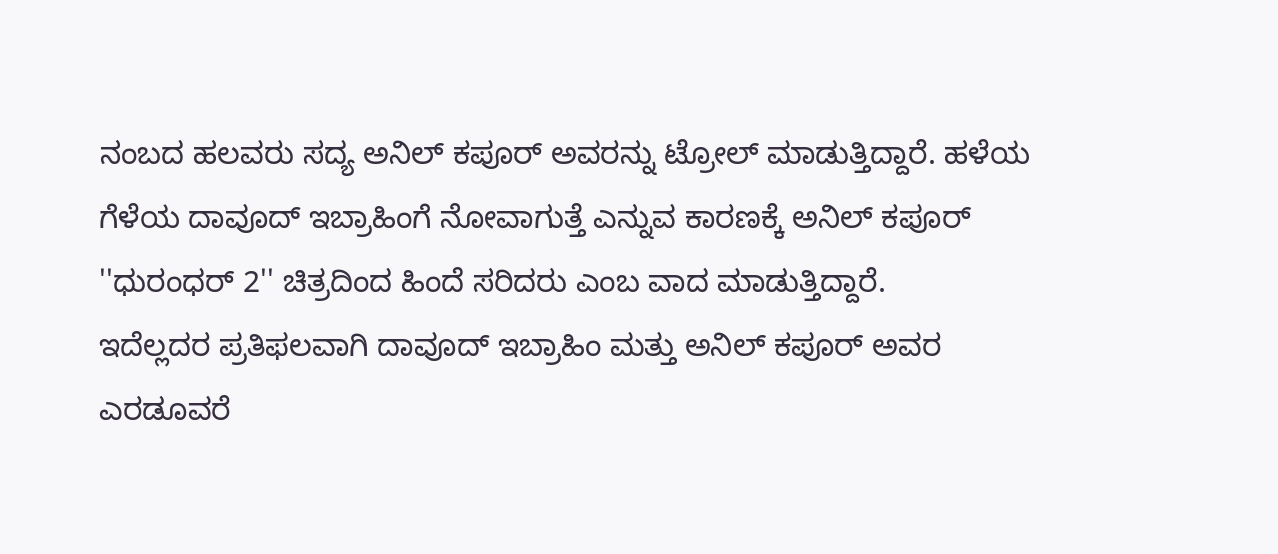ನಂಬದ ಹಲವರು ಸದ್ಯ ಅನಿಲ್ ಕಪೂರ್ ಅವರನ್ನು ಟ್ರೋಲ್ ಮಾಡುತ್ತಿದ್ದಾರೆ. ಹಳೆಯ ಗೆಳೆಯ ದಾವೂದ್ ಇಬ್ರಾಹಿಂಗೆ ನೋವಾಗುತ್ತೆ ಎನ್ನುವ ಕಾರಣಕ್ಕೆ ಅನಿಲ್ ಕಪೂರ್ ''ಧುರಂಧರ್ 2'' ಚಿತ್ರದಿಂದ ಹಿಂದೆ ಸರಿದರು ಎಂಬ ವಾದ ಮಾಡುತ್ತಿದ್ದಾರೆ.
ಇದೆಲ್ಲದರ ಪ್ರತಿಫಲವಾಗಿ ದಾವೂದ್ ಇಬ್ರಾಹಿಂ ಮತ್ತು ಅನಿಲ್ ಕಪೂರ್ ಅವರ ಎರಡೂವರೆ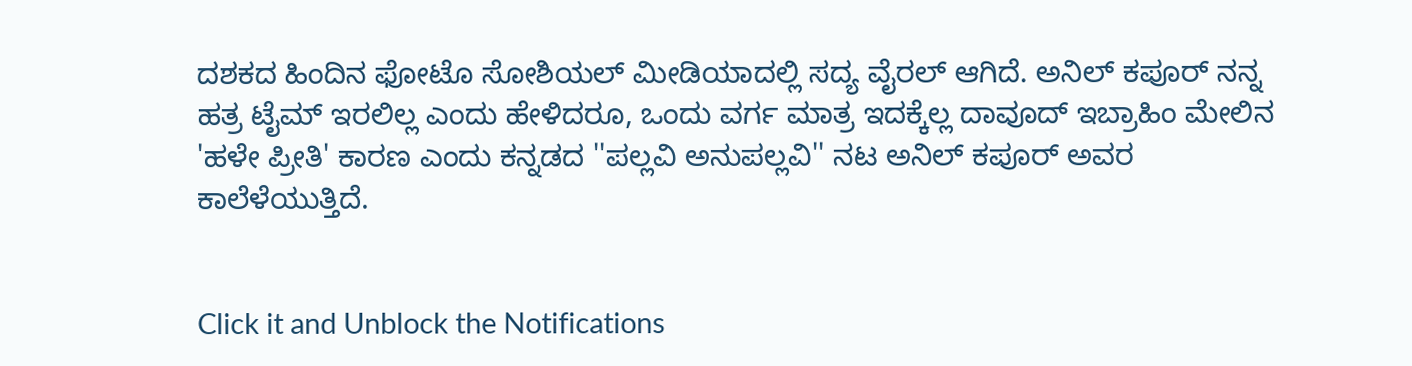ದಶಕದ ಹಿಂದಿನ ಫೋಟೊ ಸೋಶಿಯಲ್ ಮೀಡಿಯಾದಲ್ಲಿ ಸದ್ಯ ವೈರಲ್ ಆಗಿದೆ. ಅನಿಲ್ ಕಪೂರ್ ನನ್ನ ಹತ್ರ ಟೈಮ್ ಇರಲಿಲ್ಲ ಎಂದು ಹೇಳಿದರೂ, ಒಂದು ವರ್ಗ ಮಾತ್ರ ಇದಕ್ಕೆಲ್ಲ ದಾವೂದ್ ಇಬ್ರಾಹಿಂ ಮೇಲಿನ 'ಹಳೇ ಪ್ರೀತಿ' ಕಾರಣ ಎಂದು ಕನ್ನಡದ ''ಪಲ್ಲವಿ ಅನುಪಲ್ಲವಿ'' ನಟ ಅನಿಲ್ ಕಪೂರ್ ಅವರ ಕಾಲೆಳೆಯುತ್ತಿದೆ.


Click it and Unblock the Notifications